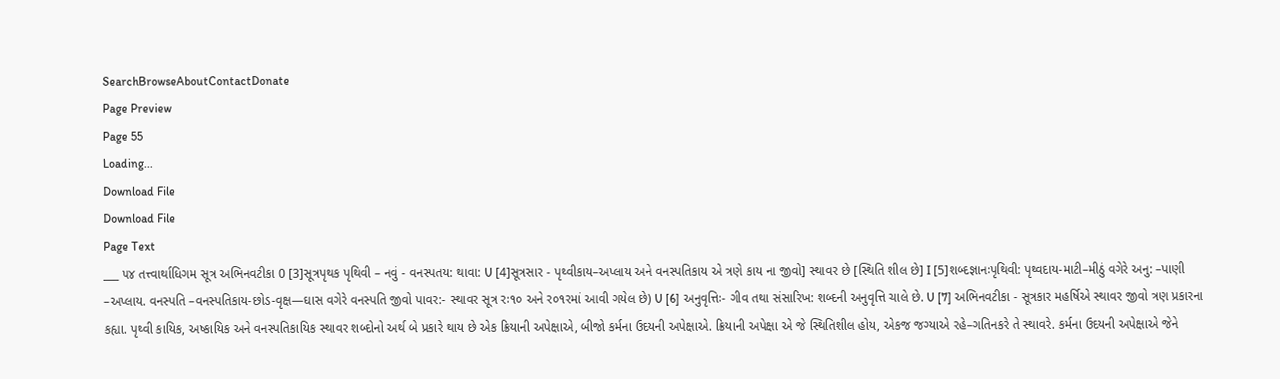SearchBrowseAboutContactDonate
Page Preview
Page 55
Loading...
Download File
Download File
Page Text
___ ૫૪ તત્ત્વાર્થાધિગમ સૂત્ર અભિનવટીકા 0 [3]સૂત્રપૃથક પૃથિવી – નવું - વનસ્પતય: થાવા: U [4]સૂત્રસાર - પૃથ્વીકાય–અપ્લાય અને વનસ્પતિકાય એ ત્રણે કાય ના જીવો] સ્થાવર છે [સ્થિતિ શીલ છે] I [5]શબ્દજ્ઞાનઃપૃથિવી: પૃથ્વદાય-માટી–મીઠું વગેરે અનુ: –પાણી –અપ્લાય. વનસ્પતિ –વનસ્પતિકાય-છોડ-વૃક્ષ—ઘાસ વગેરે વનસ્પતિ જીવો પાવર:- સ્થાવર સૂત્ર રઃ૧૦ અને ર૦૧રમાં આવી ગયેલ છે) U [6] અનુવૃત્તિઃ- ગીવ તથા સંસારિખ: શબ્દની અનુવૃત્તિ ચાલે છે. U [7] અભિનવટીકા - સૂત્રકાર મહર્ષિએ સ્થાવર જીવો ત્રણ પ્રકારના કહ્યા. પૃથ્વી કાયિક, અષ્કાયિક અને વનસ્પતિકાયિક સ્થાવર શબ્દોનો અર્થ બે પ્રકારે થાય છે એક ક્રિયાની અપેક્ષાએ, બીજો કર્મના ઉદયની અપેક્ષાએ. ક્રિયાની અપેક્ષા એ જે સ્થિતિશીલ હોય, એકજ જગ્યાએ રહે–ગતિનકરે તે સ્થાવરે. કર્મના ઉદયની અપેક્ષાએ જેને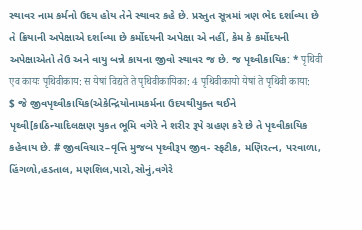સ્થાવર નામ કર્મનો ઉદય હોય તેને સ્થાવર કહે છે. પ્રસ્તુત સૂત્રમાં ત્રણ ભેદ દર્શાવ્યા છે તે ક્રિયાની અપેક્ષાએ દર્શાવ્યા છે કર્મોદયની અપેક્ષા એ નહીં, કેમ કે કર્મોદયની અપેક્ષાએતો તેઉ અને વાયુ બન્ને કાયના જીવો સ્થાવર જ છે. જ પૃથ્વીકાયિક: * पृथिवी एव कायः पृथिवीकाय: स येषां विद्यते ते पृथिवीकायिका: 4 पृथिवीकायो येषां ते पृथिवी काया: $ જે જીવપૃથ્વીકાયિક(એકેન્દ્રિયોનામકર્મના ઉદયથીયુક્ત થઈને પૃથ્વી[કાઠિન્યાદિલક્ષણ યુકત ભૂમિ વગેરે ને શરીર રૂપે ગ્રહણ કરે છે તે પૃથ્વીકાયિક કહેવાય છે. # જીવવિચાર–વૃત્તિ મુજબ પૃથ્વીરૂપ જીવ- સ્ફટીક, મણિરત્ન, પરવાળા, હિંગળો,હડતાલ, મણશિલ,પારો,સોનું,વગેરે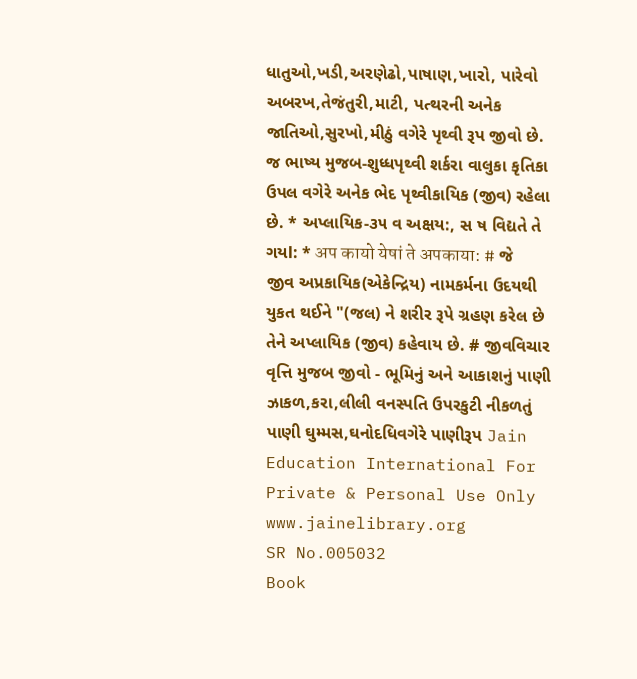ધાતુઓ,ખડી,અરણેઢો,પાષાણ,ખારો, પારેવો અબરખ,તેજંતુરી,માટી, પત્થરની અનેક જાતિઓ,સુરખો,મીઠું વગેરે પૃથ્વી રૂપ જીવો છે. જ ભાષ્ય મુજબ-શુધ્ધપૃથ્વી શર્કરા વાલુકા કૃતિકા ઉપલ વગેરે અનેક ભેદ પૃથ્વીકાયિક (જીવ) રહેલા છે. * અપ્લાયિક-૩૫ વ અક્ષય:, સ ષ વિદ્યતે તે ગયl: * अप कायो येषां ते अपकाया: # જે જીવ અપ્રકાયિક(એકેન્દ્રિય) નામકર્મના ઉદયથી યુકત થઈને "(જલ) ને શરીર રૂપે ગ્રહણ કરેલ છે તેને અપ્લાયિક (જીવ) કહેવાય છે. # જીવવિચાર વૃત્તિ મુજબ જીવો - ભૂમિનું અને આકાશનું પાણી ઝાકળ,કરા,લીલી વનસ્પતિ ઉપરકુટી નીકળતું પાણી ઘુમ્મસ,ઘનોદધિવગેરે પાણીરૂપ Jain Education International For Private & Personal Use Only www.jainelibrary.org
SR No.005032
Book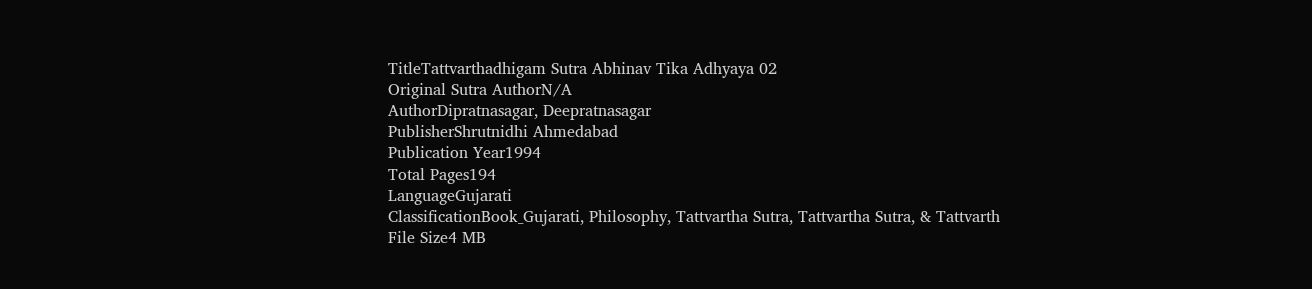TitleTattvarthadhigam Sutra Abhinav Tika Adhyaya 02
Original Sutra AuthorN/A
AuthorDipratnasagar, Deepratnasagar
PublisherShrutnidhi Ahmedabad
Publication Year1994
Total Pages194
LanguageGujarati
ClassificationBook_Gujarati, Philosophy, Tattvartha Sutra, Tattvartha Sutra, & Tattvarth
File Size4 MB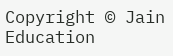Copyright © Jain Education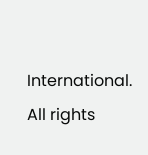International. All rights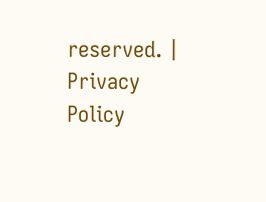reserved. | Privacy Policy